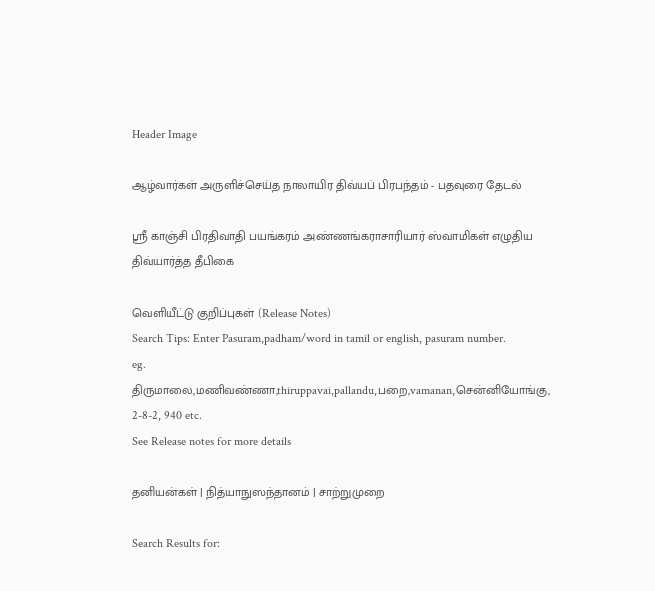Header Image

ஆழ்வார்கள் அருளிச்செய்த நாலாயிர திவ்யப் பிரபந்தம் - பதவுரை தேடல்

ஸ்ரீ காஞ்சி பிரதிவாதி பயங்கரம் அண்ணங்கராசாரியார் ஸ்வாமிகள் எழுதிய திவ்யார்த்த தீபிகை

வெளியீட்டு குறிப்புகள் (Release Notes)
Search Tips: Enter Pasuram,padham/word in tamil or english, pasuram number.
eg. திருமாலை,மணிவண்ணா,thiruppavai,pallandu,பறை,vamanan,சென்னியோங்கு, 2-8-2, 940 etc.
See Release notes for more details

தனியன்கள் | நித்யாநுஸந்தானம் | சாற்றுமுறை

Search Results for: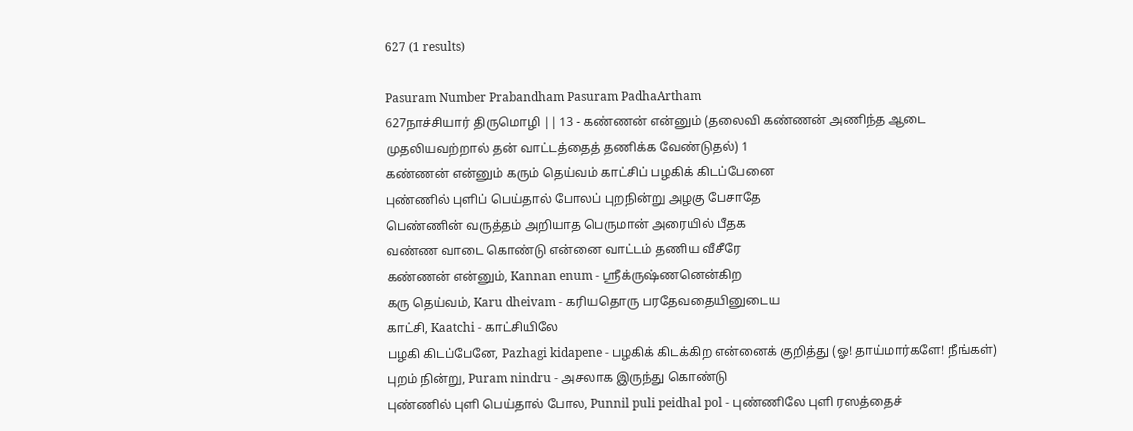627 (1 results)

Pasuram Number Prabandham Pasuram PadhaArtham
627நாச்சியார் திருமொழி || 13 - கண்ணன் என்னும் (தலைவி கண்ணன் அணிந்த ஆடை முதலியவற்றால் தன் வாட்டத்தைத் தணிக்க வேண்டுதல்) 1
கண்ணன் என்னும் கரும் தெய்வம் காட்சிப் பழகிக் கிடப்பேனை
புண்ணில் புளிப் பெய்தால் போலப் புறநின்று அழகு பேசாதே
பெண்ணின் வருத்தம் அறியாத பெருமான் அரையில் பீதக
வண்ண வாடை கொண்டு என்னை வாட்டம் தணிய வீசீரே
கண்ணன் என்னும், Kannan enum - ஸ்ரீக்ருஷ்ணனென்கிற
கரு தெய்வம், Karu dheivam - கரியதொரு பரதேவதையினுடைய
காட்சி, Kaatchi - காட்சியிலே
பழகி கிடப்பேனே, Pazhagi kidapene - பழகிக் கிடக்கிற என்னைக் குறித்து (ஓ! தாய்மார்களே! நீங்கள்)
புறம் நின்று, Puram nindru - அசலாக இருந்து கொண்டு
புண்ணில் புளி பெய்தால் போல, Punnil puli peidhal pol - புண்ணிலே புளி ரஸத்தைச்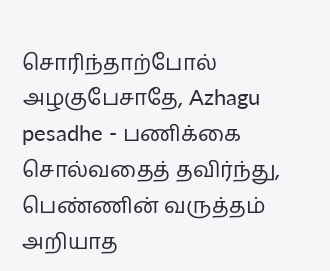சொரிந்தாற்போல்
அழகுபேசாதே, Azhagu pesadhe - பணிக்கை சொல்வதைத் தவிர்ந்து,
பெண்ணின் வருத்தம் அறியாத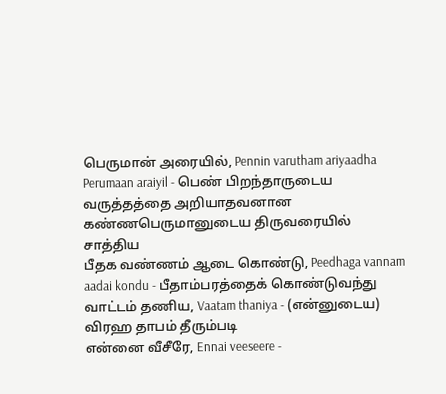பெருமான் அரையில், Pennin varutham ariyaadha Perumaan araiyil - பெண் பிறந்தாருடைய வருத்தத்தை அறியாதவனான கண்ணபெருமானுடைய திருவரையில் சாத்திய
பீதக வண்ணம் ஆடை கொண்டு, Peedhaga vannam aadai kondu - பீதாம்பரத்தைக் கொண்டுவந்து
வாட்டம் தணிய, Vaatam thaniya - (என்னுடைய) விரஹ தாபம் தீரும்படி
என்னை வீசீரே, Ennai veeseere -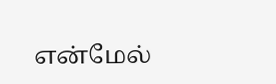என்மேல்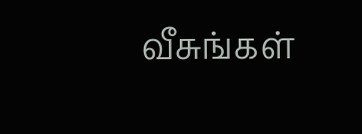வீசுங்கள்